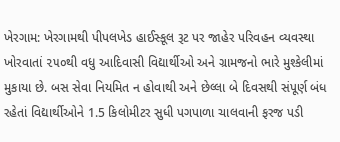ખેરગામ: ખેરગામથી પીપલખેડ હાઈસ્કૂલ રૂટ પર જાહેર પરિવહન વ્યવસ્થા ખોરવાતાં ૨૫૦થી વધુ આદિવાસી વિદ્યાર્થીઓ અને ગ્રામજનો ભારે મુશ્કેલીમાં મુકાયા છે. બસ સેવા નિયમિત ન હોવાથી અને છેલ્લા બે દિવસથી સંપૂર્ણ બંધ રહેતાં વિદ્યાર્થીઓને 1.5 કિલોમીટર સુધી પગપાળા ચાલવાની ફરજ પડી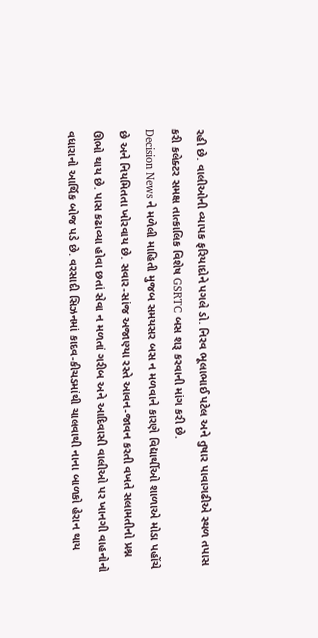રહી છે. વાલીઓની વ્યાપક ફરિયાદોને પગલે ડો. નિરવ ભૂલાભાઈ પટેલ અને તુષાર પાવાગઢીએ સ્થળ તપાસ કરી કલેક્ટર સમક્ષ તાત્કાલિક વિશેષ GSRTC બસ શરૂ કરવાની માંગ કરી છે.
Decision News ને મળેલી માહિતી મુજબ સમયસર બસ ન મળવાને કારણે વિદ્યાર્થીઓ શાળાએ મોડા પહોંચે છે અને નિયમિતતા ખોરવાય છે. સવાર-સાંજ અજાણ્યા રસ્તે આવન-જાવન કરતી વખતે સલામતીનો પ્રશ્ન ઊભો થાય છે. પાસ કઢાવ્યા હોવા છતાં સેવા ન મળતાં ગરીબ અને આદિવાસી વાલીઓ પર ખાનગી વાહનોનો વધારાનો આર્થિક બોજ પડે છે. વરસાદી સિઝનમાં કાદવ-કીચડમાંથી ચાલવાથી નાના બાળકો હેરાન થાય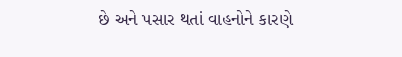છે અને પસાર થતાં વાહનોને કારણે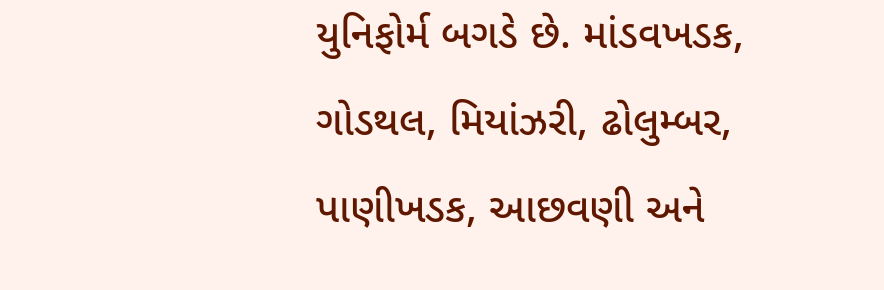યુનિફોર્મ બગડે છે. માંડવખડક, ગોડથલ, મિયાંઝરી, ઢોલુમ્બર, પાણીખડક, આછવણી અને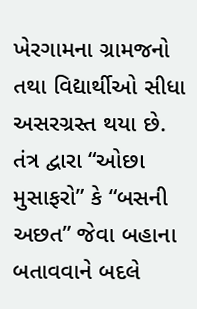ખેરગામના ગ્રામજનો તથા વિદ્યાર્થીઓ સીધા અસરગ્રસ્ત થયા છે.
તંત્ર દ્વારા “ઓછા મુસાફરો” કે “બસની અછત” જેવા બહાના બતાવવાને બદલે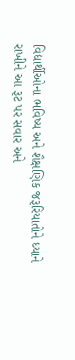વિદ્યાર્થીઓના ભવિષ્ય અને શૈક્ષણિક જરૂરિયાતોને ધ્યાને રાખીને આ રૂટ પર સવાર અને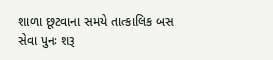શાળા છૂટવાના સમયે તાત્કાલિક બસ સેવા પુનઃ શરૂ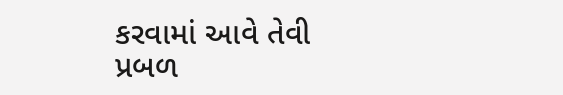કરવામાં આવે તેવી પ્રબળ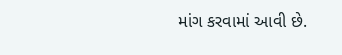માંગ કરવામાં આવી છે.